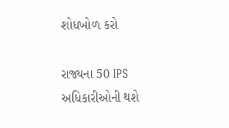શોધખોળ કરો

રાજ્યના 50 IPS અધિકારીઓની થશે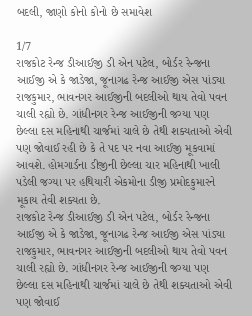બદલી, જાણો કોનો કોનો છે સમાવેશ

1/7
રાજકોટ રેન્જ ડીઆઈજી ડી એન પટેલ, બોર્ડર રેન્જના આઈજી એ કે જાડેજા, જૂનાગઢ રેન્જ આઈજી એસ પાંડ્યા રાજકુમાર, ભાવનગર આઈજીની બદલીઓ થાય તેવો પવન ચાલી રહ્યો છે. ગાંધીનગર રેન્જ આઈજીની જગ્યા પણ છેલ્લા દસ મહિનાથી ચાર્જમાં ચાલે છે તેથી શક્યતાઓ એવી પણ જોવાઈ રહી છે કે તે પદ પર નવા આઈજી મૂકવામાં આવશે. હોમગાર્ડના ડીજીની છેલ્લા ચાર મહિનાથી ખાલી પડેલી જગ્યા પર હથિયારી એકમોના ડીજી પ્રમોદકુમારને મૂકાય તેવી શક્યતા છે.
રાજકોટ રેન્જ ડીઆઈજી ડી એન પટેલ, બોર્ડર રેન્જના આઈજી એ કે જાડેજા, જૂનાગઢ રેન્જ આઈજી એસ પાંડ્યા રાજકુમાર, ભાવનગર આઈજીની બદલીઓ થાય તેવો પવન ચાલી રહ્યો છે. ગાંધીનગર રેન્જ આઈજીની જગ્યા પણ છેલ્લા દસ મહિનાથી ચાર્જમાં ચાલે છે તેથી શક્યતાઓ એવી પણ જોવાઈ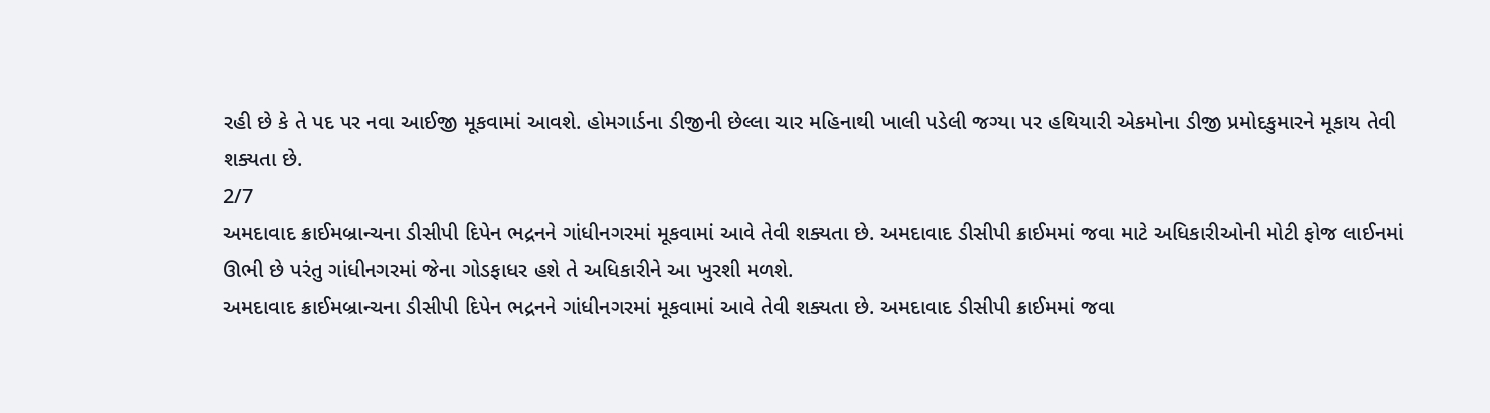રહી છે કે તે પદ પર નવા આઈજી મૂકવામાં આવશે. હોમગાર્ડના ડીજીની છેલ્લા ચાર મહિનાથી ખાલી પડેલી જગ્યા પર હથિયારી એકમોના ડીજી પ્રમોદકુમારને મૂકાય તેવી શક્યતા છે.
2/7
અમદાવાદ ક્રાઈમબ્રાન્ચના ડીસીપી દિપેન ભદ્રનને ગાંધીનગરમાં મૂકવામાં આવે તેવી શક્યતા છે. અમદાવાદ ડીસીપી ક્રાઈમમાં જવા માટે અધિકારીઓની મોટી ફોજ લાઈનમાં ઊભી છે પરંતુ ગાંધીનગરમાં જેના ગોડફાધર હશે તે અધિકારીને આ ખુરશી મળશે.
અમદાવાદ ક્રાઈમબ્રાન્ચના ડીસીપી દિપેન ભદ્રનને ગાંધીનગરમાં મૂકવામાં આવે તેવી શક્યતા છે. અમદાવાદ ડીસીપી ક્રાઈમમાં જવા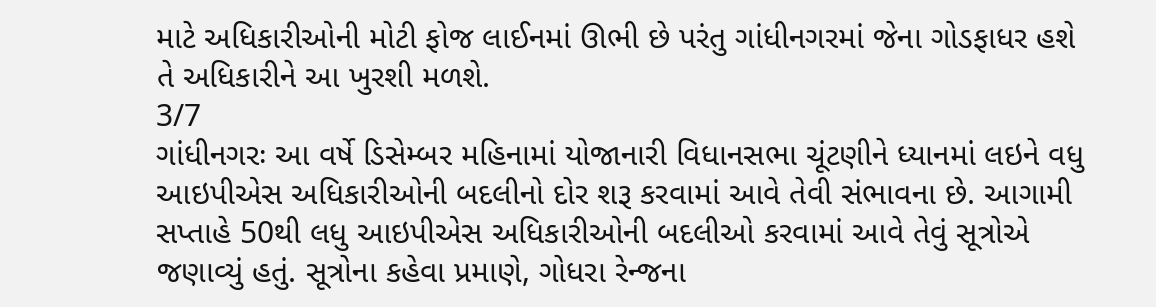માટે અધિકારીઓની મોટી ફોજ લાઈનમાં ઊભી છે પરંતુ ગાંધીનગરમાં જેના ગોડફાધર હશે તે અધિકારીને આ ખુરશી મળશે.
3/7
ગાંધીનગરઃ આ વર્ષે ડિસેમ્બર મહિનામાં યોજાનારી વિધાનસભા ચૂંટણીને ધ્યાનમાં લઇને વધુ આઇપીએસ અધિકારીઓની બદલીનો દોર શરૂ કરવામાં આવે તેવી સંભાવના છે. આગામી સપ્તાહે 50થી લધુ આઇપીએસ અધિકારીઓની બદલીઓ કરવામાં આવે તેવું સૂત્રોએ જણાવ્યું હતું. સૂત્રોના કહેવા પ્રમાણે, ગોધરા રેન્જના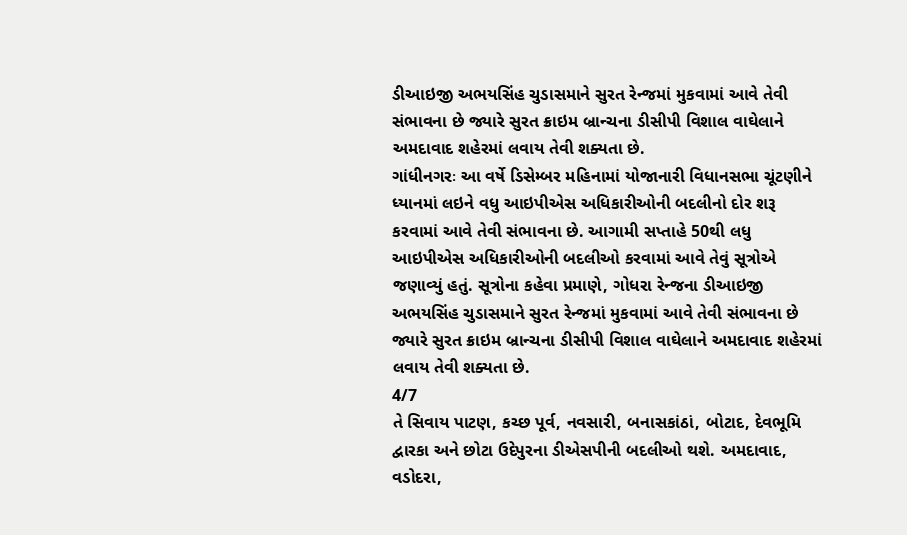ડીઆઇજી અભયસિંહ ચુડાસમાને સુરત રેન્જમાં મુકવામાં આવે તેવી સંભાવના છે જ્યારે સુરત ક્રાઇમ બ્રાન્ચના ડીસીપી વિશાલ વાઘેલાને અમદાવાદ શહેરમાં લવાય તેવી શક્યતા છે.
ગાંધીનગરઃ આ વર્ષે ડિસેમ્બર મહિનામાં યોજાનારી વિધાનસભા ચૂંટણીને ધ્યાનમાં લઇને વધુ આઇપીએસ અધિકારીઓની બદલીનો દોર શરૂ કરવામાં આવે તેવી સંભાવના છે. આગામી સપ્તાહે 50થી લધુ આઇપીએસ અધિકારીઓની બદલીઓ કરવામાં આવે તેવું સૂત્રોએ જણાવ્યું હતું. સૂત્રોના કહેવા પ્રમાણે, ગોધરા રેન્જના ડીઆઇજી અભયસિંહ ચુડાસમાને સુરત રેન્જમાં મુકવામાં આવે તેવી સંભાવના છે જ્યારે સુરત ક્રાઇમ બ્રાન્ચના ડીસીપી વિશાલ વાઘેલાને અમદાવાદ શહેરમાં લવાય તેવી શક્યતા છે.
4/7
તે સિવાય પાટણ, કચ્છ પૂર્વ, નવસારી, બનાસકાંઠાં, બોટાદ, દેવભૂમિ દ્વારકા અને છોટા ઉદેપુરના ડીએસપીની બદલીઓ થશે. અમદાવાદ, વડોદરા,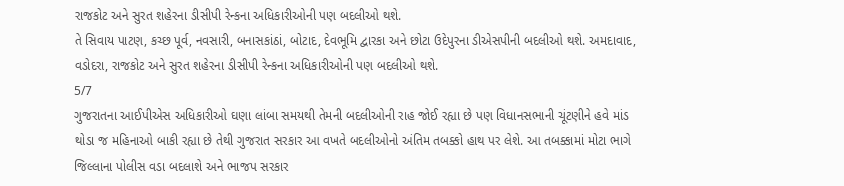રાજકોટ અને સુરત શહેરના ડીસીપી રેન્કના અધિકારીઓની પણ બદલીઓ થશે.
તે સિવાય પાટણ, કચ્છ પૂર્વ, નવસારી, બનાસકાંઠાં, બોટાદ, દેવભૂમિ દ્વારકા અને છોટા ઉદેપુરના ડીએસપીની બદલીઓ થશે. અમદાવાદ, વડોદરા, રાજકોટ અને સુરત શહેરના ડીસીપી રેન્કના અધિકારીઓની પણ બદલીઓ થશે.
5/7
ગુજરાતના આઈપીએસ અધિકારીઓ ઘણા લાંબા સમયથી તેમની બદલીઓની રાહ જોઈ રહ્યા છે પણ વિધાનસભાની ચૂંટણીને હવે માંડ થોડા જ મહિનાઓ બાકી રહ્યા છે તેથી ગુજરાત સરકાર આ વખતે બદલીઓનો અંતિમ તબક્કો હાથ પર લેશે. આ તબક્કામાં મોટા ભાગે જિલ્લાના પોલીસ વડા બદલાશે અને ભાજપ સરકાર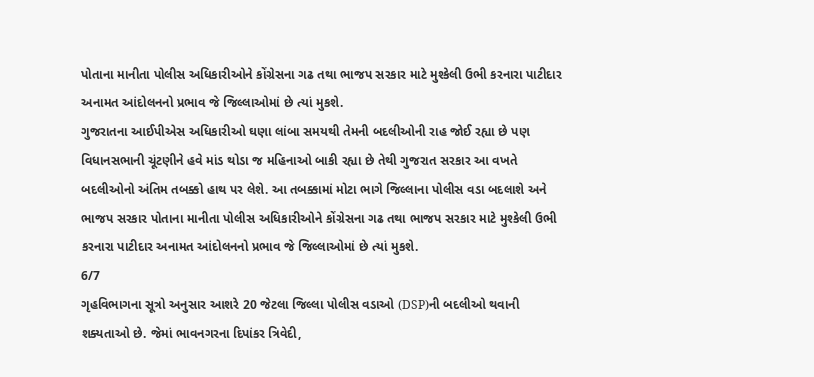પોતાના માનીતા પોલીસ અધિકારીઓને કોંગ્રેસના ગઢ તથા ભાજપ સરકાર માટે મુશ્કેલી ઉભી કરનારા પાટીદાર અનામત આંદોલનનો પ્રભાવ જે જિલ્લાઓમાં છે ત્યાં મુકશે.
ગુજરાતના આઈપીએસ અધિકારીઓ ઘણા લાંબા સમયથી તેમની બદલીઓની રાહ જોઈ રહ્યા છે પણ વિધાનસભાની ચૂંટણીને હવે માંડ થોડા જ મહિનાઓ બાકી રહ્યા છે તેથી ગુજરાત સરકાર આ વખતે બદલીઓનો અંતિમ તબક્કો હાથ પર લેશે. આ તબક્કામાં મોટા ભાગે જિલ્લાના પોલીસ વડા બદલાશે અને ભાજપ સરકાર પોતાના માનીતા પોલીસ અધિકારીઓને કોંગ્રેસના ગઢ તથા ભાજપ સરકાર માટે મુશ્કેલી ઉભી કરનારા પાટીદાર અનામત આંદોલનનો પ્રભાવ જે જિલ્લાઓમાં છે ત્યાં મુકશે.
6/7
ગૃહવિભાગના સૂત્રો અનુસાર આશરે 20 જેટલા જિલ્લા પોલીસ વડાઓ (DSP)ની બદલીઓ થવાની શક્યતાઓ છે. જેમાં ભાવનગરના દિપાંકર ત્રિવેદી,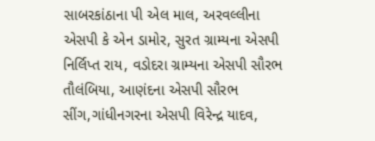સાબરકાંઠાના પી એલ માલ, અરવલ્લીના એસપી કે એન ડામોર, સુરત ગ્રામ્યના એસપી નિર્લિપ્ત રાય, વડોદરા ગ્રામ્યના એસપી સૌરભ તૌલંબિયા, આણંદના એસપી સૌરભ સીંગ,ગાંધીનગરના એસપી વિરેન્દ્ર યાદવ,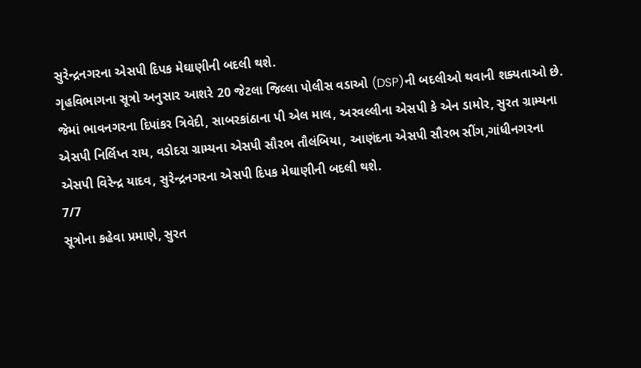સુરેન્દ્રનગરના એસપી દિપક મેઘાણીની બદલી થશે.
ગૃહવિભાગના સૂત્રો અનુસાર આશરે 20 જેટલા જિલ્લા પોલીસ વડાઓ (DSP)ની બદલીઓ થવાની શક્યતાઓ છે. જેમાં ભાવનગરના દિપાંકર ત્રિવેદી, સાબરકાંઠાના પી એલ માલ, અરવલ્લીના એસપી કે એન ડામોર, સુરત ગ્રામ્યના એસપી નિર્લિપ્ત રાય, વડોદરા ગ્રામ્યના એસપી સૌરભ તૌલંબિયા, આણંદના એસપી સૌરભ સીંગ,ગાંધીનગરના એસપી વિરેન્દ્ર યાદવ, સુરેન્દ્રનગરના એસપી દિપક મેઘાણીની બદલી થશે.
7/7
સૂત્રોના કહેવા પ્રમાણે, સુરત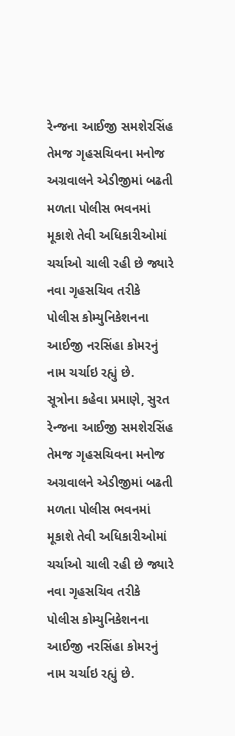રેન્જના આઈજી સમશેરસિંહ તેમજ ગૃહસચિવના મનોજ અગ્રવાલને એડીજીમાં બઢતી મળતા પોલીસ ભવનમાં મૂકાશે તેવી અધિકારીઓમાં ચર્ચાઓ ચાલી રહી છે જ્યારે નવા ગૃહસચિવ તરીકે પોલીસ કોમ્યુનિકેશનના આઈજી નરસિંહા કોમરનું નામ ચર્ચાઇ રહ્યું છે.
સૂત્રોના કહેવા પ્રમાણે, સુરત રેન્જના આઈજી સમશેરસિંહ તેમજ ગૃહસચિવના મનોજ અગ્રવાલને એડીજીમાં બઢતી મળતા પોલીસ ભવનમાં મૂકાશે તેવી અધિકારીઓમાં ચર્ચાઓ ચાલી રહી છે જ્યારે નવા ગૃહસચિવ તરીકે પોલીસ કોમ્યુનિકેશનના આઈજી નરસિંહા કોમરનું નામ ચર્ચાઇ રહ્યું છે.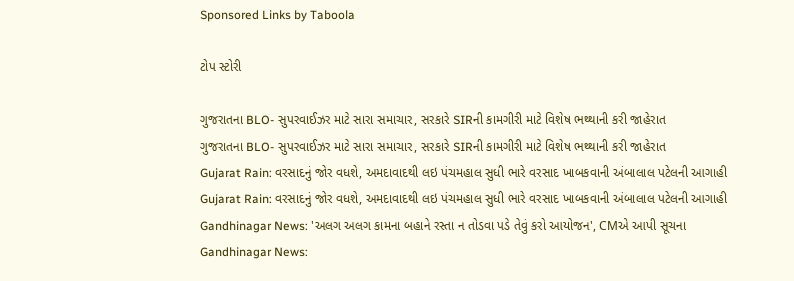Sponsored Links by Taboola

ટોપ સ્ટોરી

ગુજરાતના BLO- સુપરવાઈઝર માટે સારા સમાચાર, સરકારે SIRની કામગીરી માટે વિશેષ ભથ્થાની કરી જાહેરાત
ગુજરાતના BLO- સુપરવાઈઝર માટે સારા સમાચાર, સરકારે SIRની કામગીરી માટે વિશેષ ભથ્થાની કરી જાહેરાત
Gujarat Rain: વરસાદનું જોર વધશે, અમદાવાદથી લઇ પંચમહાલ સુધી ભારે વરસાદ ખાબકવાની અંબાલાલ પટેલની આગાહી
Gujarat Rain: વરસાદનું જોર વધશે, અમદાવાદથી લઇ પંચમહાલ સુધી ભારે વરસાદ ખાબકવાની અંબાલાલ પટેલની આગાહી
Gandhinagar News: 'અલગ અલગ કામના બહાને રસ્તા ન તોડવા પડે તેવું કરો આયોજન', CMએ આપી સૂચના
Gandhinagar News: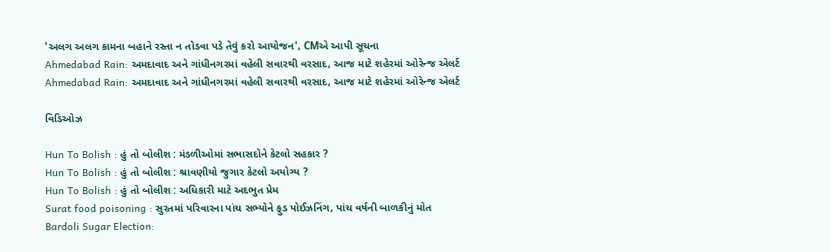'અલગ અલગ કામના બહાને રસ્તા ન તોડવા પડે તેવું કરો આયોજન', CMએ આપી સૂચના
Ahmedabad Rain: અમદાવાદ અને ગાંધીનગરમાં વહેલી સવારથી વરસાદ, આજ માટે શહેરમાં ઓરેન્જ એલર્ટ
Ahmedabad Rain: અમદાવાદ અને ગાંધીનગરમાં વહેલી સવારથી વરસાદ, આજ માટે શહેરમાં ઓરેન્જ એલર્ટ

વિડિઓઝ

Hun To Bolish : હું તો બોલીશ : મંડળીઓમાં સભાસદોને કેટલો સહકાર ?
Hun To Bolish : હું તો બોલીશ : શ્રાવણીયો જુગાર કેટલો અયોગ્ય ?
Hun To Bolish : હું તો બોલીશ : અધિકારી માટે અદભુત પ્રેમ
Surat food poisoning : સુરતમાં પરિવારના પાંચ સભ્યોને ફુડ પોઈઝનિંગ, પાંચ વર્ષની બાળકીનું મોત
Bardoli Sugar Election: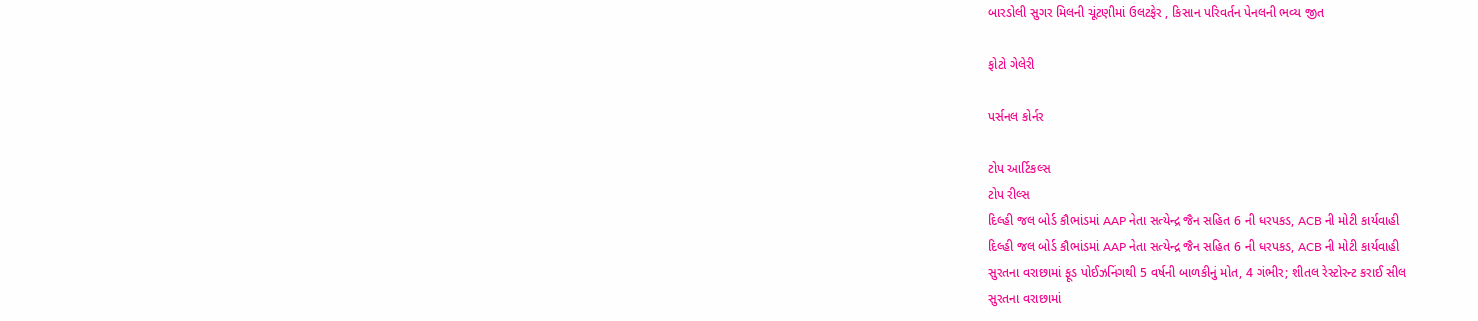બારડોલી સુગર મિલની ચૂંટણીમાં ઉલટફેર , કિસાન પરિવર્તન પેનલની ભવ્ય જીત

ફોટો ગેલેરી

પર્સનલ કોર્નર

ટોપ આર્ટિકલ્સ
ટોપ રીલ્સ
દિલ્હી જલ બોર્ડ કૌભાંડમાં AAP નેતા સત્યેન્દ્ર જૈન સહિત 6 ની ધરપકડ, ACB ની મોટી કાર્યવાહી
દિલ્હી જલ બોર્ડ કૌભાંડમાં AAP નેતા સત્યેન્દ્ર જૈન સહિત 6 ની ધરપકડ, ACB ની મોટી કાર્યવાહી
સુરતના વરાછામાં ફૂડ પોઈઝનિંગથી 5 વર્ષની બાળકીનું મોત, 4 ગંભીર; શીતલ રેસ્ટોરન્ટ કરાઈ સીલ
સુરતના વરાછામાં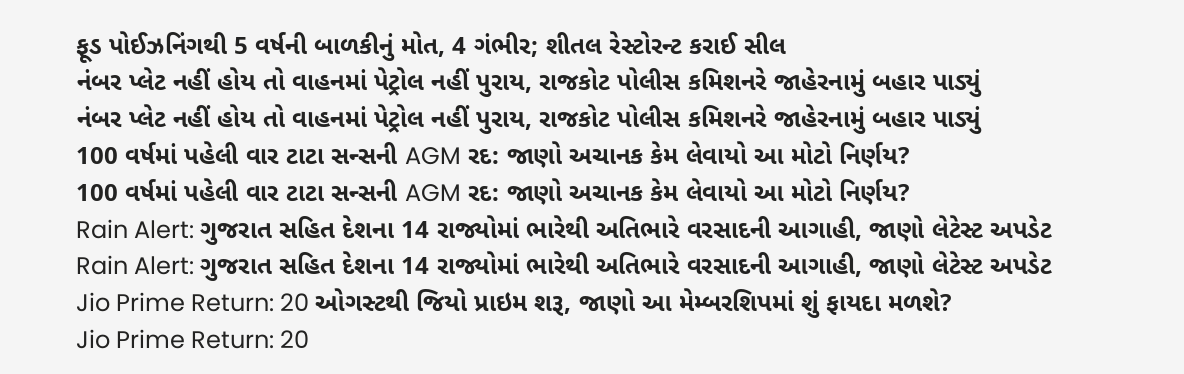ફૂડ પોઈઝનિંગથી 5 વર્ષની બાળકીનું મોત, 4 ગંભીર; શીતલ રેસ્ટોરન્ટ કરાઈ સીલ
નંબર પ્લેટ નહીં હોય તો વાહનમાં પેટ્રોલ નહીં પુરાય, રાજકોટ પોલીસ કમિશનરે જાહેરનામું બહાર પાડ્યું
નંબર પ્લેટ નહીં હોય તો વાહનમાં પેટ્રોલ નહીં પુરાય, રાજકોટ પોલીસ કમિશનરે જાહેરનામું બહાર પાડ્યું
100 વર્ષમાં પહેલી વાર ટાટા સન્સની AGM રદ: જાણો અચાનક કેમ લેવાયો આ મોટો નિર્ણય?
100 વર્ષમાં પહેલી વાર ટાટા સન્સની AGM રદ: જાણો અચાનક કેમ લેવાયો આ મોટો નિર્ણય?
Rain Alert: ગુજરાત સહિત દેશના 14 રાજ્યોમાં ભારેથી અતિભારે વરસાદની આગાહી, જાણો લેટેસ્ટ અપડેટ
Rain Alert: ગુજરાત સહિત દેશના 14 રાજ્યોમાં ભારેથી અતિભારે વરસાદની આગાહી, જાણો લેટેસ્ટ અપડેટ
Jio Prime Return: 20 ઓગસ્ટથી જિયો પ્રાઇમ શરૂ, જાણો આ મેમ્બરશિપમાં શું ફાયદા મળશે?
Jio Prime Return: 20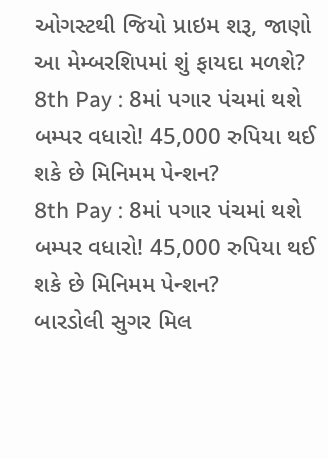ઓગસ્ટથી જિયો પ્રાઇમ શરૂ, જાણો આ મેમ્બરશિપમાં શું ફાયદા મળશે?
8th Pay : 8માં પગાર પંચમાં થશે બમ્પર વધારો! 45,000 રુપિયા થઈ શકે છે મિનિમમ પેન્શન?
8th Pay : 8માં પગાર પંચમાં થશે બમ્પર વધારો! 45,000 રુપિયા થઈ શકે છે મિનિમમ પેન્શન?
બારડોલી સુગર મિલ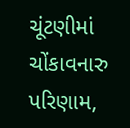ચૂંટણીમાં ચોંકાવનારુ પરિણામ,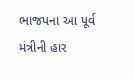ભાજપના આ પૂર્વ મંત્રીની હાર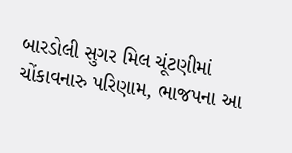બારડોલી સુગર મિલ ચૂંટણીમાં ચોંકાવનારુ પરિણામ, ભાજપના આ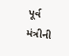પૂર્વ મંત્રીની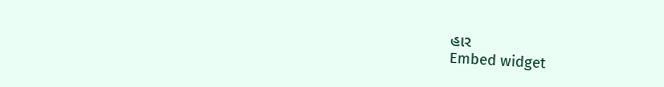હાર
Embed widget